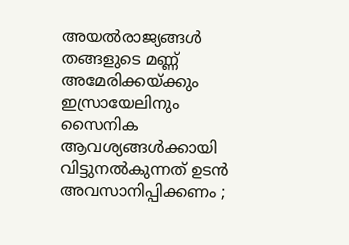അയല്‍രാജ്യങ്ങള്‍ തങ്ങളുടെ മണ്ണ് അമേരിക്കയ്ക്കും ഇസ്രായേലിനും സൈനിക ആവശ്യങ്ങള്‍ക്കായി വിട്ടുനല്‍കുന്നത് ഉടന്‍ അവസാനിപ്പിക്കണം ;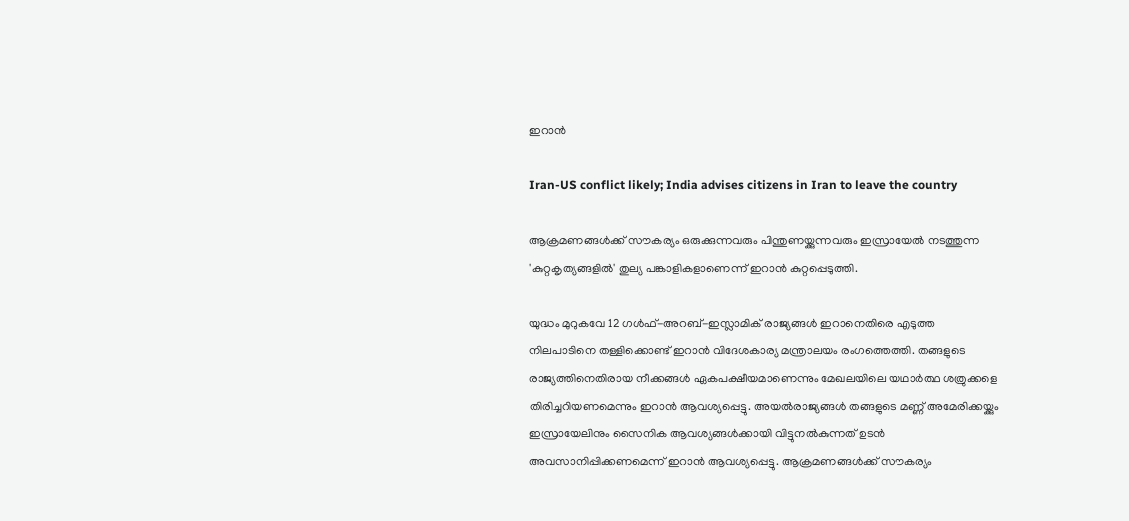ഇറാന്‍

Iran-US conflict likely; India advises citizens in Iran to leave the country

ആക്രമണങ്ങള്‍ക്ക് സൗകര്യം ഒരുക്കുന്നവരും പിന്തുണയ്ക്കുന്നവരും ഇസ്രായേല്‍ നടത്തുന്ന 'കുറ്റകൃത്യങ്ങളില്‍' തുല്യ പങ്കാളികളാണെന്ന് ഇറാന്‍ കുറ്റപ്പെടുത്തി.

യുദ്ധം മുറുകവേ 12 ഗള്‍ഫ്-അറബ്-ഇസ്ലാമിക് രാജ്യങ്ങള്‍ ഇറാനെതിരെ എടുത്ത നിലപാടിനെ തള്ളിക്കൊണ്ട് ഇറാന്‍ വിദേശകാര്യ മന്ത്രാലയം രംഗത്തെത്തി. തങ്ങളുടെ രാജ്യത്തിനെതിരായ നീക്കങ്ങള്‍ ഏകപക്ഷീയമാണെന്നും മേഖലയിലെ യഥാര്‍ത്ഥ ശത്രുക്കളെ തിരിച്ചറിയണമെന്നും ഇറാന്‍ ആവശ്യപ്പെട്ടു. അയല്‍രാജ്യങ്ങള്‍ തങ്ങളുടെ മണ്ണ് അമേരിക്കയ്ക്കും ഇസ്രായേലിനും സൈനിക ആവശ്യങ്ങള്‍ക്കായി വിട്ടുനല്‍കുന്നത് ഉടന്‍ അവസാനിപ്പിക്കണമെന്ന് ഇറാന്‍ ആവശ്യപ്പെട്ടു. ആക്രമണങ്ങള്‍ക്ക് സൗകര്യം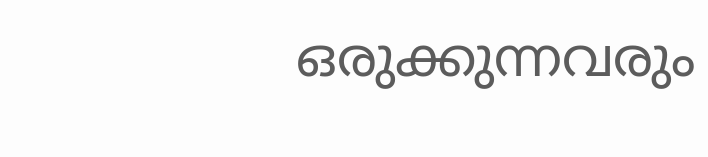ഒരുക്കുന്നവരും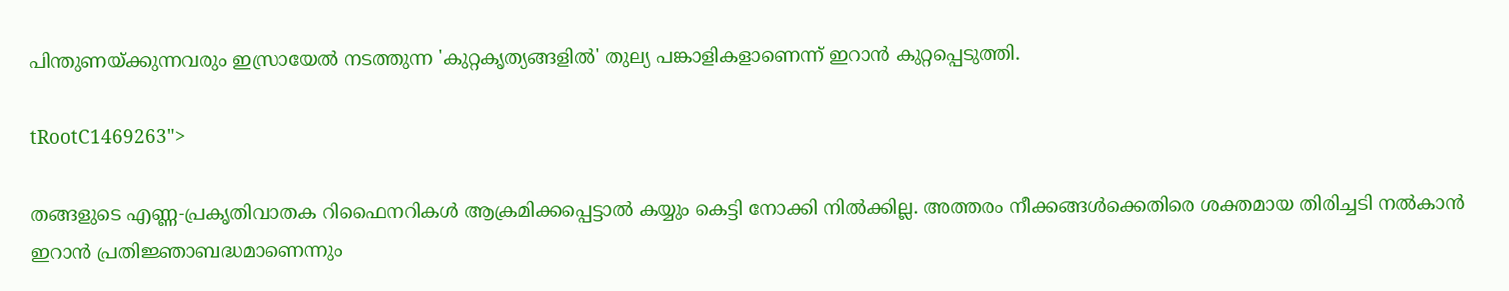പിന്തുണയ്ക്കുന്നവരും ഇസ്രായേല്‍ നടത്തുന്ന 'കുറ്റകൃത്യങ്ങളില്‍' തുല്യ പങ്കാളികളാണെന്ന് ഇറാന്‍ കുറ്റപ്പെടുത്തി.

tRootC1469263">

തങ്ങളുടെ എണ്ണ-പ്രകൃതിവാതക റിഫൈനറികള്‍ ആക്രമിക്കപ്പെട്ടാല്‍ കയ്യും കെട്ടി നോക്കി നില്‍ക്കില്ല. അത്തരം നീക്കങ്ങള്‍ക്കെതിരെ ശക്തമായ തിരിച്ചടി നല്‍കാന്‍ ഇറാന്‍ പ്രതിജ്ഞാബദ്ധമാണെന്നും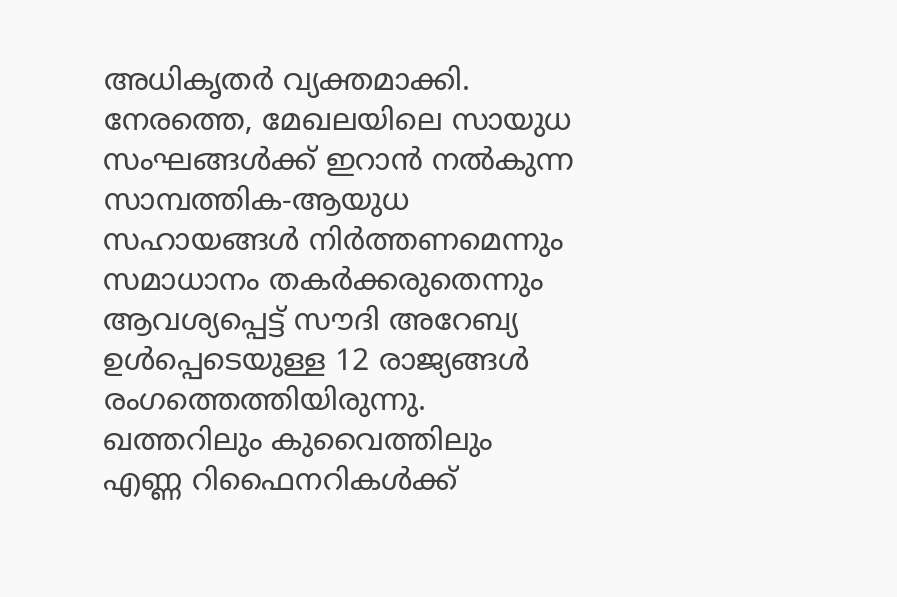അധികൃതര്‍ വ്യക്തമാക്കി. നേരത്തെ, മേഖലയിലെ സായുധ സംഘങ്ങള്‍ക്ക് ഇറാന്‍ നല്‍കുന്ന സാമ്പത്തിക-ആയുധ സഹായങ്ങള്‍ നിര്‍ത്തണമെന്നും സമാധാനം തകര്‍ക്കരുതെന്നും ആവശ്യപ്പെട്ട് സൗദി അറേബ്യ ഉള്‍പ്പെടെയുള്ള 12 രാജ്യങ്ങള്‍ രംഗത്തെത്തിയിരുന്നു. ഖത്തറിലും കുവൈത്തിലും എണ്ണ റിഫൈനറികള്‍ക്ക്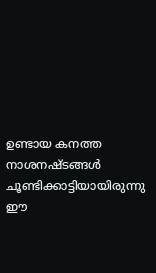ഉണ്ടായ കനത്ത നാശനഷ്ടങ്ങള്‍ ചൂണ്ടിക്കാട്ടിയായിരുന്നു ഈ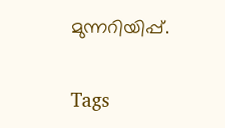മുന്നറിയിപ്പ്.

Tags